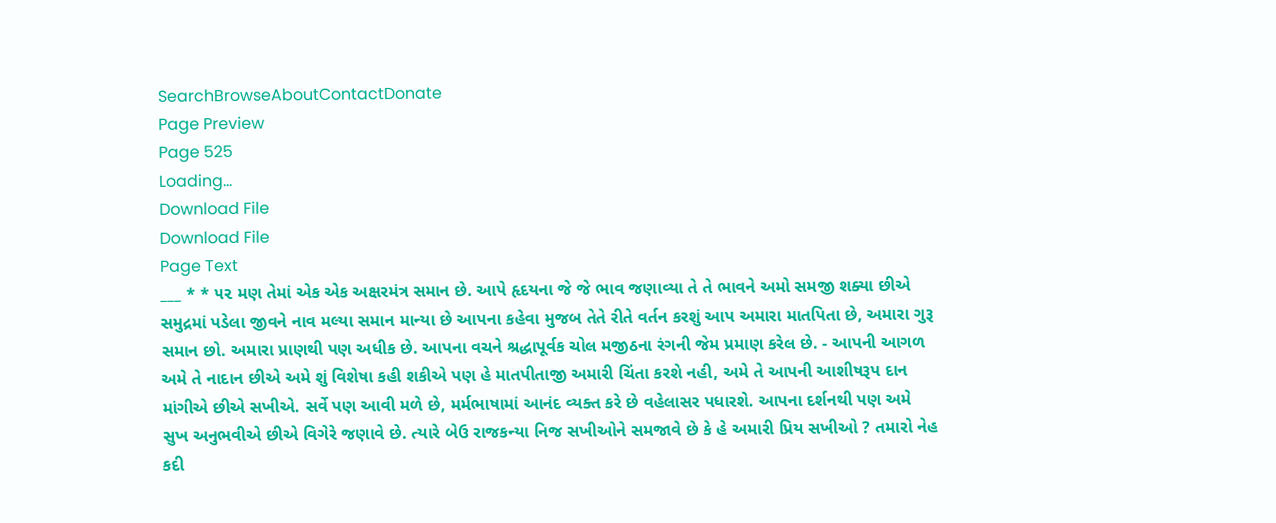SearchBrowseAboutContactDonate
Page Preview
Page 525
Loading...
Download File
Download File
Page Text
___ * * ૫૨ મણ તેમાં એક એક અક્ષરમંત્ર સમાન છે. આપે હૃદયના જે જે ભાવ જણાવ્યા તે તે ભાવને અમો સમજી શક્યા છીએ સમુદ્રમાં પડેલા જીવને નાવ મલ્યા સમાન માન્યા છે આપના કહેવા મુજબ તેતે રીતે વર્તન કરશું આપ અમારા માતપિતા છે, અમારા ગુરૂ સમાન છો. અમારા પ્રાણથી પણ અધીક છે. આપના વચને શ્રદ્ધાપૂર્વક ચોલ મજીઠના રંગની જેમ પ્રમાણ કરેલ છે. - આપની આગળ અમે તે નાદાન છીએ અમે શું વિશેષા કહી શકીએ પણ હે માતપીતાજી અમારી ચિંતા કરશે નહી, અમે તે આપની આશીષરૂપ દાન માંગીએ છીએ સખીએ. સર્વે પણ આવી મળે છે, મર્મભાષામાં આનંદ વ્યક્ત કરે છે વહેલાસર પધારશે. આપના દર્શનથી પણ અમે સુખ અનુભવીએ છીએ વિગેરે જણાવે છે. ત્યારે બેઉ રાજકન્યા નિજ સખીઓને સમજાવે છે કે હે અમારી પ્રિય સખીઓ ? તમારો નેહ કદી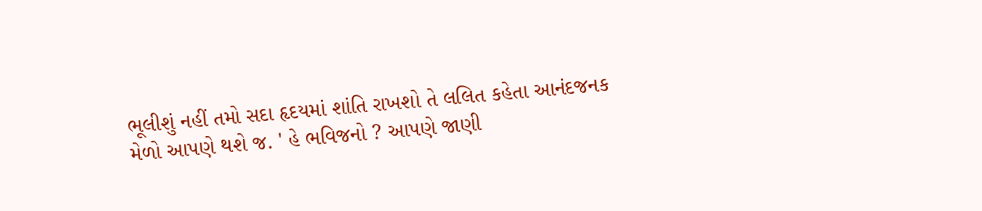ભૂલીશું નહીં તમો સદા હૃદયમાં શાંતિ રાખશો તે લલિત કહેતા આનંદજનક મેળો આપણે થશે જ. ' હે ભવિજનો ? આપણે જાણી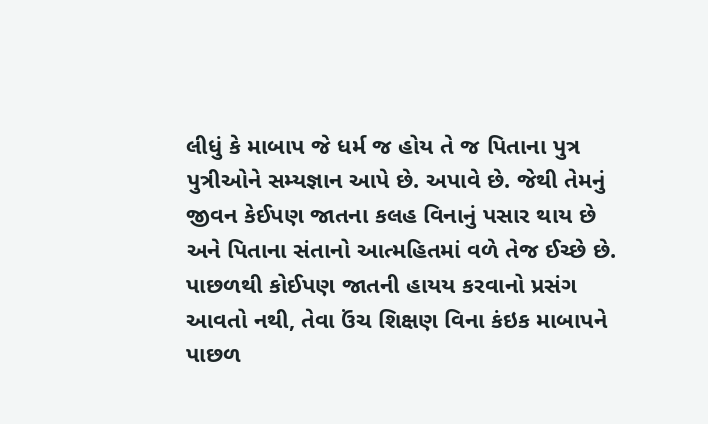લીધું કે માબાપ જે ધર્મ જ હોય તે જ પિતાના પુત્ર પુત્રીઓને સમ્યજ્ઞાન આપે છે. અપાવે છે. જેથી તેમનું જીવન કેઈપણ જાતના કલહ વિનાનું પસાર થાય છે અને પિતાના સંતાનો આત્મહિતમાં વળે તેજ ઈચ્છે છે. પાછળથી કોઈપણ જાતની હાયય કરવાનો પ્રસંગ આવતો નથી, તેવા ઉંચ શિક્ષણ વિના કંઇક માબાપને પાછળ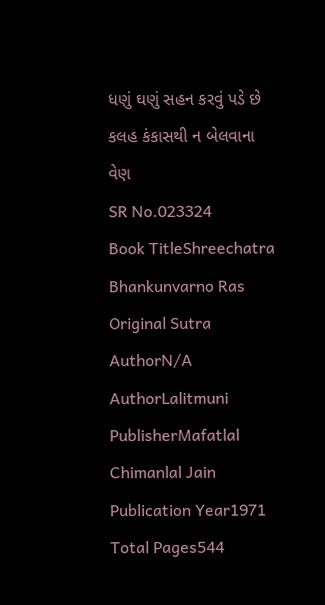ધણું ઘણું સહન કરવું પડે છે કલહ કંકાસથી ન બેલવાના વેણ
SR No.023324
Book TitleShreechatra Bhankunvarno Ras
Original Sutra AuthorN/A
AuthorLalitmuni
PublisherMafatlal Chimanlal Jain
Publication Year1971
Total Pages544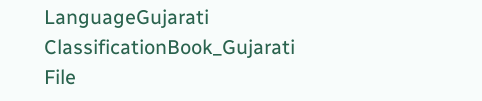LanguageGujarati
ClassificationBook_Gujarati
File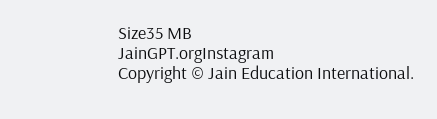Size35 MB
JainGPT.orgInstagram
Copyright © Jain Education International.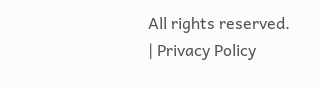All rights reserved. | Privacy Policy